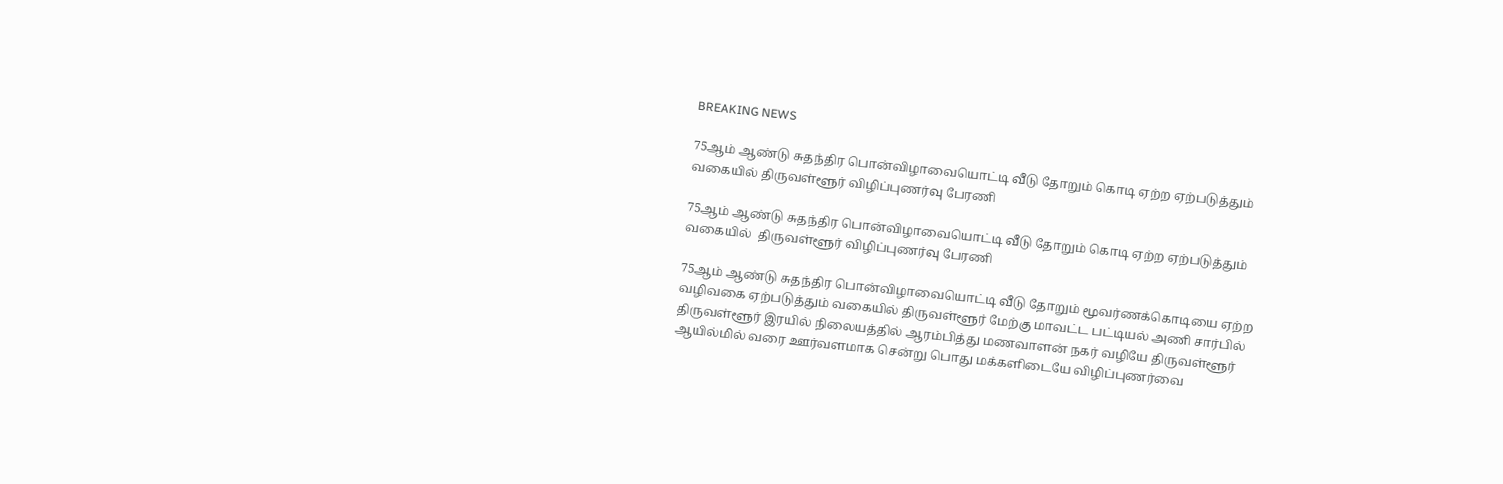BREAKING NEWS

75ஆம் ஆண்டு சுதந்திர பொன்விழாவையொட்டி வீடு தோறும் கொடி ஏற்ற ஏற்படுத்தும் வகையில் திருவள்ளூர் விழிப்புணர்வு பேரணி

75ஆம் ஆண்டு சுதந்திர பொன்விழாவையொட்டி வீடு தோறும் கொடி ஏற்ற ஏற்படுத்தும் வகையில்  திருவள்ளூர் விழிப்புணர்வு பேரணி

75ஆம் ஆண்டு சுதந்திர பொன்விழாவையொட்டி வீடு தோறும் மூவர்ணக்கொடியை ஏற்ற வழிவகை ஏற்படுத்தும் வகையில் திருவள்ளூர் மேற்கு மாவட்ட பட்டியல் அணி சார்பில் திருவள்ளூர் இரயில் நிலையத்தில் ஆரம்பித்து மணவாளன் நகர் வழியே திருவள்ளூர் ஆயில்மில் வரை ஊர்வளமாக சென்று பொது மக்களிடையே விழிப்புணர்வை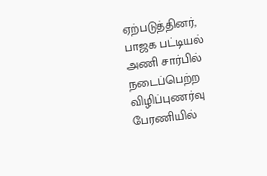ஏற்படுத்தினர், பாஜக பட்டியல் அணி சார்பில் நடைப்பெற்ற விழிப்புணர்வு பேரணியில்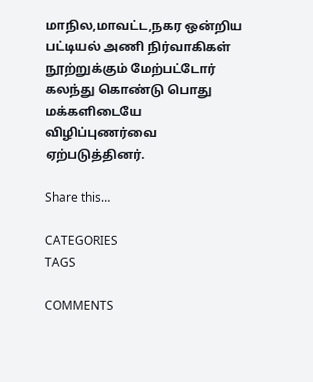மாநில,மாவட்ட,நகர ஒன்றிய பட்டியல் அணி நிர்வாகிகள் நூற்றுக்கும் மேற்பட்டோர் கலந்து கொண்டு பொது மக்களிடையே விழிப்புணர்வை ஏற்படுத்தினர்.

Share this…

CATEGORIES
TAGS

COMMENTS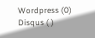Wordpress (0)
Disqus ( )